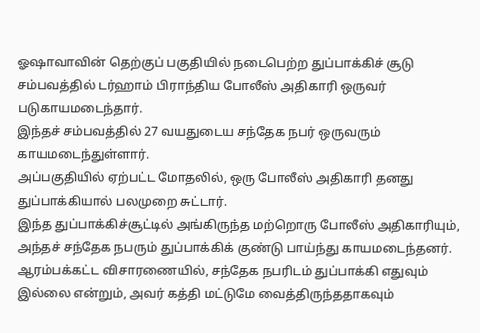ஓஷாவாவின் தெற்குப் பகுதியில் நடைபெற்ற துப்பாக்கிச் சூடு சம்பவத்தில் டர்ஹாம் பிராந்திய போலீஸ் அதிகாரி ஒருவர் படுகாயமடைந்தார்.
இந்தச் சம்பவத்தில் 27 வயதுடைய சந்தேக நபர் ஒருவரும் காயமடைந்துள்ளார்.
அப்பகுதியில் ஏற்பட்ட மோதலில், ஒரு போலீஸ் அதிகாரி தனது துப்பாக்கியால் பலமுறை சுட்டார்.
இந்த துப்பாக்கிச்சூட்டில் அங்கிருந்த மற்றொரு போலீஸ் அதிகாரியும், அந்தச் சந்தேக நபரும் துப்பாக்கிக் குண்டு பாய்ந்து காயமடைந்தனர்.
ஆரம்பக்கட்ட விசாரணையில், சந்தேக நபரிடம் துப்பாக்கி எதுவும் இல்லை என்றும், அவர் கத்தி மட்டுமே வைத்திருந்ததாகவும்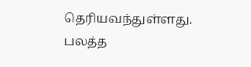தெரியவந்துள்ளது.
பலத்த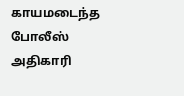காயமடைந்த போலீஸ் அதிகாரி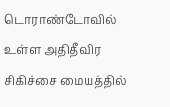டொராண்டோவில் உள்ள அதிதீவிர சிகிச்சை மையத்தில்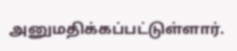அனுமதிக்கப்பட்டுள்ளார்.